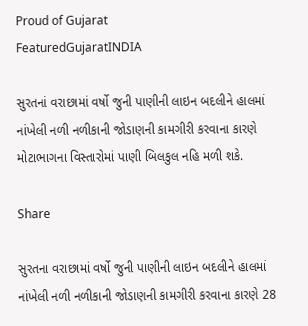Proud of Gujarat
FeaturedGujaratINDIA

સુરતનાં વરાછામાં વર્ષો જુની પાણીની લાઇન બદલીને હાલમાં નાંખેલી નળી નળીકાની જોડાણની કામગીરી કરવાના કારણે મોટાભાગના વિસ્તારોમાં પાણી બિલકુલ નહિ મળી શકે.

Share

સુરતના વરાછામાં વર્ષો જુની પાણીની લાઇન બદલીને હાલમાં નાંખેલી નળી નળીકાની જોડાણની કામગીરી કરવાના કારણે 28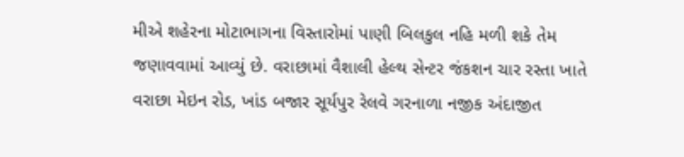મીએ શહેરના મોટાભાગના વિસ્તારોમાં પાણી બિલકુલ નહિ મળી શકે તેમ જણાવવામાં આવ્યું છે. વરાછામાં વૈશાલી હેલ્થ સેન્ટર જંકશન ચાર રસ્તા ખાતે વરાછા મેઇન રોડ, ખાંડ બજાર સૂર્યપુર રેલવે ગરનાળા નજીક અંદાજીત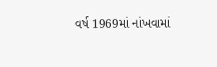વર્ષ 1969માં નાંખવામાં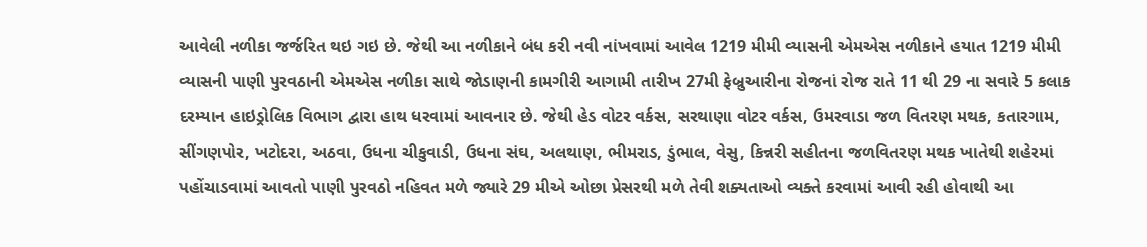આવેલી નળીકા જર્જરિત થઇ ગઇ છે. જેથી આ નળીકાને બંધ કરી નવી નાંખવામાં આવેલ 1219 મીમી વ્યાસની એમએસ નળીકાને હયાત 1219 મીમી વ્યાસની પાણી પુરવઠાની એમએસ નળીકા સાથે જોડાણની કામગીરી આગામી તારીખ 27મી ફેબ્રુઆરીના રોજનાં રોજ રાતે 11 થી 29 ના સવારે 5 કલાક દરમ્યાન હાઇડ્રોલિક વિભાગ દ્વારા હાથ ધરવામાં આવનાર છે. જેથી હેડ વોટર વર્કસ, સરથાણા વોટર વર્કસ, ઉમરવાડા જળ વિતરણ મથક, કતારગામ, સીંગણપોર, ખટોદરા, અઠવા, ઉધના ચીકુવાડી, ઉધના સંઘ, અલથાણ, ભીમરાડ, ડુંભાલ, વેસુ, કિન્નરી સહીતના જળવિતરણ મથક ખાતેથી શહેરમાં પહોંચાડવામાં આવતો પાણી પુરવઠો નહિવત મળે જ્યારે 29 મીએ ઓછા પ્રેસરથી મળે તેવી શક્યતાઓ વ્યક્તે કરવામાં આવી રહી હોવાથી આ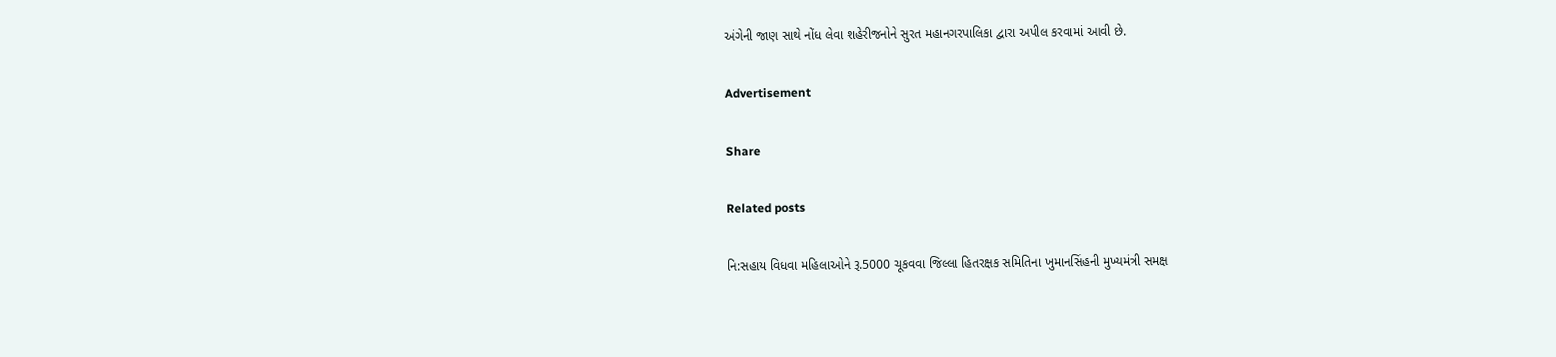અંગેની જાણ સાથે નોંધ લેવા શહેરીજનોને સુરત મહાનગરપાલિકા દ્વારા અપીલ કરવામાં આવી છે.

Advertisement

Share

Related posts

નિ:સહાય વિધવા મહિલાઓને રૂ.5000 ચૂકવવા જિલ્લા હિતરક્ષક સમિતિના ખુમાનસિંહની મુખ્યમંત્રી સમક્ષ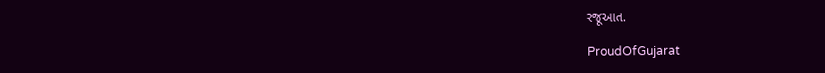રજૂઆત.

ProudOfGujarat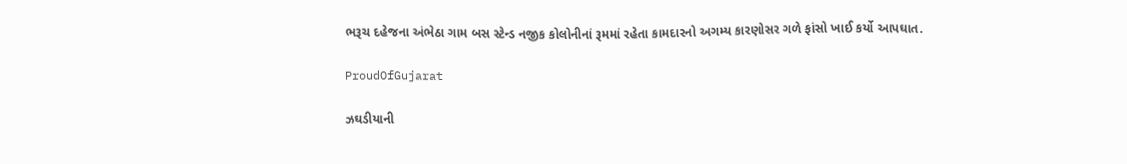ભરૂચ દહેજના અંભેઠા ગામ બસ સ્ટેન્ડ નજીક કોલોનીનાં રૂમમાં રહેતા કામદારનો અગમ્ય કારણોસર ગળે ફાંસો ખાઈ કર્યો આપઘાત.

ProudOfGujarat

ઝઘડીયાની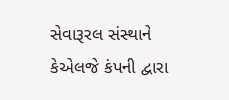સેવારૂરલ સંસ્થાને કેએલજે કંપની દ્વારા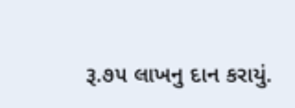રૂ.૭૫ લાખનુ દાન કરાયું.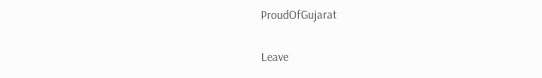ProudOfGujarat

Leave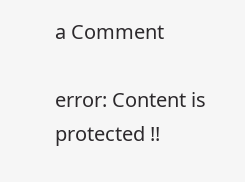a Comment

error: Content is protected !!